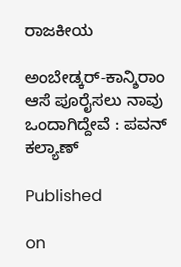ರಾಜಕೀಯ

ಅಂಬೇಡ್ಕರ್-ಕಾನ್ಶಿರಾಂ ಆಸೆ ಪೂರೈಸಲು ನಾವು ಒಂದಾಗಿದ್ದೇವೆ : ಪವನ್ ಕಲ್ಯಾಣ್

Published

on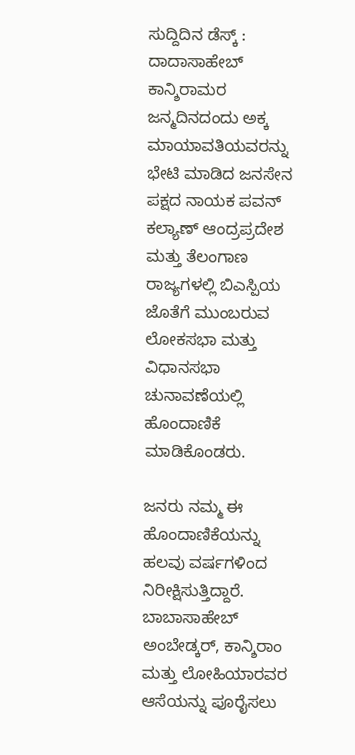ಸುದ್ದಿದಿನ ಡೆಸ್ಕ್ : ದಾದಾಸಾಹೇಬ್ ಕಾನ್ಶಿರಾಮರ ಜನ್ಮದಿನದಂದು ಅಕ್ಕ ಮಾಯಾವತಿಯವರನ್ನು ಭೇಟಿ ಮಾಡಿದ ಜನಸೇನ ಪಕ್ಷದ ನಾಯಕ ಪವನ್ ಕಲ್ಯಾಣ್ ಆಂದ್ರಪ್ರದೇಶ ಮತ್ತು ತೆಲಂಗಾಣ ರಾಜ್ಯಗಳಲ್ಲಿ ಬಿಎಸ್ಪಿಯ ಜೊತೆಗೆ ಮುಂಬರುವ ಲೋಕಸಭಾ ಮತ್ತು ವಿಧಾನಸಭಾ ಚುನಾವಣೆಯಲ್ಲಿ ಹೊಂದಾಣಿಕೆ ಮಾಡಿಕೊಂಡರು.

ಜನರು ನಮ್ಮ ಈ ಹೊಂದಾಣಿಕೆಯನ್ನು ಹಲವು ವರ್ಷಗಳಿಂದ ನಿರೀಕ್ಷಿಸುತ್ತಿದ್ದಾರೆ. ಬಾಬಾಸಾಹೇಬ್ ಅಂಬೇಡ್ಕರ್, ಕಾನ್ಶಿರಾಂ ಮತ್ತು ಲೋಹಿಯಾರವರ ಆಸೆಯನ್ನು ಪೂರೈಸಲು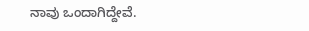ನಾವು ಒಂದಾಗಿದ್ದೇವೆ.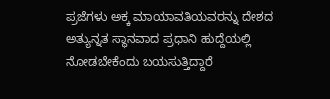ಪ್ರಜೆಗಳು ಅಕ್ಕ ಮಾಯಾವತಿಯವರನ್ನು ದೇಶದ ಅತ್ಯುನ್ನತ ಸ್ಥಾನವಾದ ಪ್ರಧಾನಿ ಹುದ್ದೆಯಲ್ಲಿ ನೋಡಬೇಕೆಂದು ಬಯಸುತ್ತಿದ್ದಾರೆ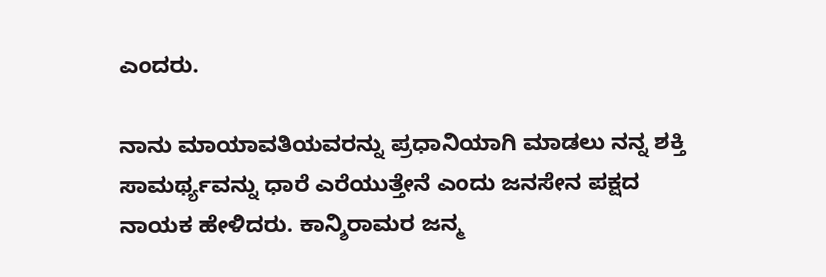ಎಂದರು.

ನಾನು ಮಾಯಾವತಿಯವರನ್ನು ಪ್ರಧಾನಿಯಾಗಿ ಮಾಡಲು ನನ್ನ ಶಕ್ತಿ ಸಾಮರ್ಥ್ಯವನ್ನು ಧಾರೆ ಎರೆಯುತ್ತೇನೆ ಎಂದು ಜನಸೇನ ಪಕ್ಷದ ನಾಯಕ ಹೇಳಿದರು. ಕಾನ್ಶಿರಾಮರ ಜನ್ಮ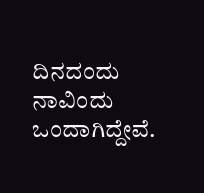ದಿನದಂದು ನಾವಿಂದು ಒಂದಾಗಿದ್ದೇವೆ.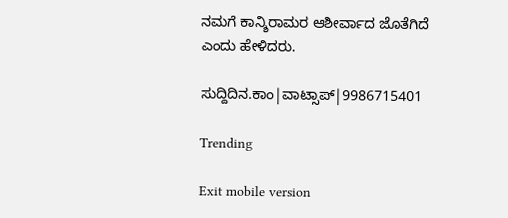ನಮಗೆ ಕಾನ್ಶಿರಾಮರ ಆಶೀರ್ವಾದ ಜೊತೆಗಿದೆ ಎಂದು ಹೇಳಿದರು.

ಸುದ್ದಿದಿನ.ಕಾಂ|ವಾಟ್ಸಾಪ್|9986715401

Trending

Exit mobile version